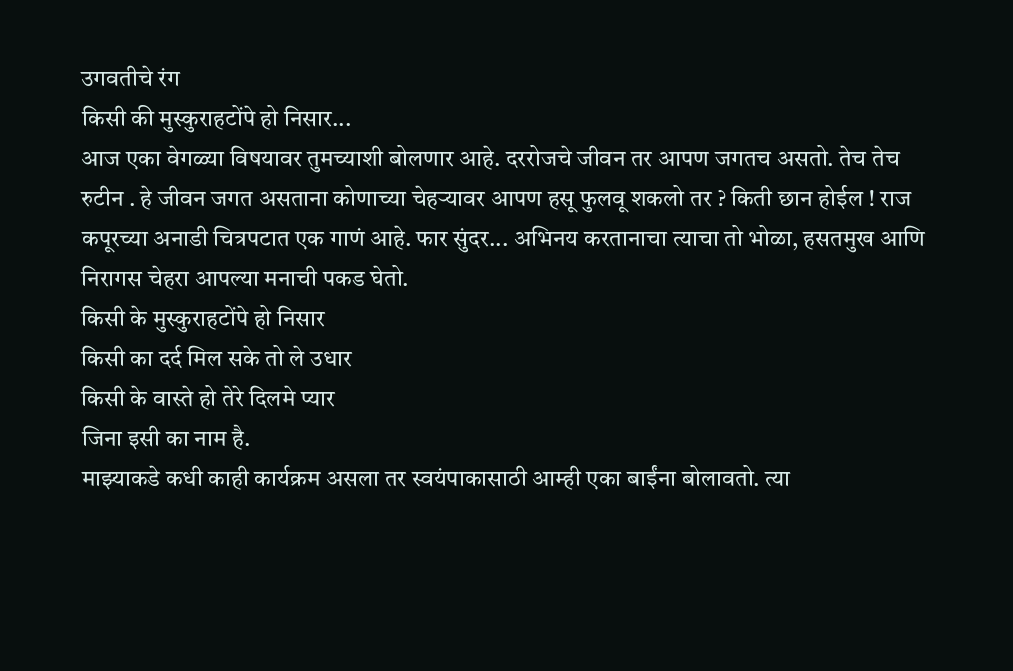उगवतीचे रंग
किसी की मुस्कुराहटोंपे हो निसार...
आज एका वेगळ्या विषयावर तुमच्याशी बोलणार आहे. दररोजचे जीवन तर आपण जगतच असतो. तेच तेच रुटीन . हे जीवन जगत असताना कोणाच्या चेहऱ्यावर आपण हसू फुलवू शकलो तर ? किती छान होईल ! राज कपूरच्या अनाडी चित्रपटात एक गाणं आहे. फार सुंदर... अभिनय करतानाचा त्याचा तो भोळा, हसतमुख आणि निरागस चेहरा आपल्या मनाची पकड घेतो.
किसी के मुस्कुराहटोंपे हो निसार
किसी का दर्द मिल सके तो ले उधार
किसी के वास्ते हो तेरे दिलमे प्यार
जिना इसी का नाम है.
माझ्याकडे कधी काही कार्यक्रम असला तर स्वयंपाकासाठी आम्ही एका बाईंना बोलावतो. त्या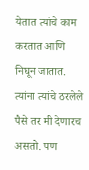येतात त्यांचे काम करतात आणि निघून जातात. त्यांना त्यांचे ठरलेले पैसे तर मी देणारच असतो. पण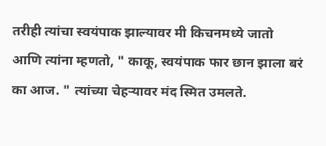तरीही त्यांचा स्वयंपाक झाल्यावर मी किचनमध्ये जातो आणि त्यांना म्हणतो, " काकू, स्वयंपाक फार छान झाला बरं का आज. " त्यांच्या चेहऱ्यावर मंद स्मित उमलते.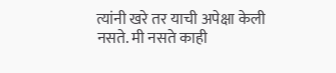त्यांनी खरे तर याची अपेक्षा केली नसते. मी नसते काही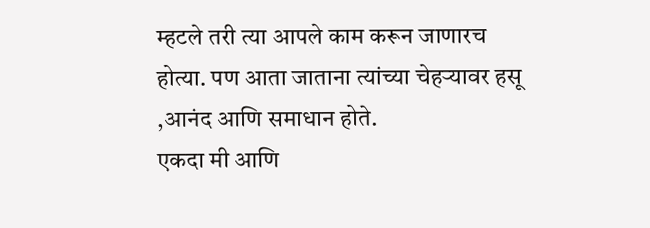म्हटले तरी त्या आपले काम करून जाणारच होत्या. पण आता जाताना त्यांच्या चेहऱ्यावर हसू ,आनंद आणि समाधान होते.
एकदा मी आणि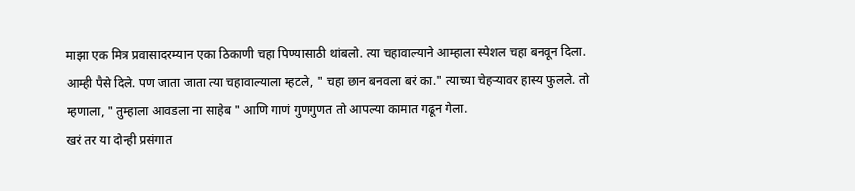माझा एक मित्र प्रवासादरम्यान एका ठिकाणी चहा पिण्यासाठी थांबलो. त्या चहावाल्याने आम्हाला स्पेशल चहा बनवून दिला. आम्ही पैसे दिले. पण जाता जाता त्या चहावाल्याला म्हटले, " चहा छान बनवला बरं का." त्याच्या चेहऱ्यावर हास्य फुलले. तो म्हणाला, " तुम्हाला आवडला ना साहेब " आणि गाणं गुणगुणत तो आपल्या कामात गढून गेला.
खरं तर या दोन्ही प्रसंगात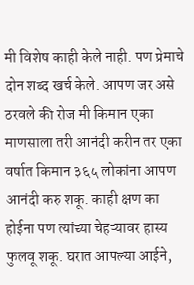मी विशेष काही केले नाही. पण प्रेमाचे दोन शब्द खर्च केले. आपण जर असे ठरवले की रोज मी किमान एका माणसाला तरी आनंदी करीन तर एका वर्षात किमान ३६५ लोकांना आपण आनंदी करु शकू. काही क्षण का होईना पण त्यांच्या चेहऱ्यावर हास्य फुलवू शकू. घरात आपल्या आईने,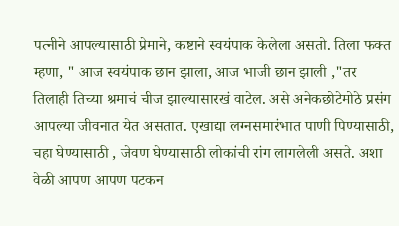पत्नीने आपल्यासाठी प्रेमाने, कष्टाने स्वयंपाक केलेला असतो. तिला फक्त म्हणा, " आज स्वयंपाक छान झाला, आज भाजी छान झाली ,"तर तिलाही तिच्या श्रमाचं चीज झाल्यासारखं वाटेल. असे अनेकछोटेमोठे प्रसंग आपल्या जीवनात येत असतात. एखाद्या लग्नसमारंभात पाणी पिण्यासाठी, चहा घेण्यासाठी , जेवण घेण्यासाठी लोकांची रांग लागलेली असते. अशा वेळी आपण आपण पटकन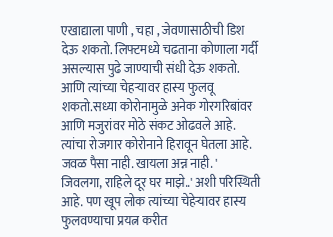एखाद्याला पाणी , चहा , जेवणासाठीची डिश देऊ शकतो. लिफ्टमध्ये चढताना कोणाला गर्दी असल्यास पुढे जाण्याची संधी देऊ शकतो. आणि त्यांच्या चेहऱ्यावर हास्य फुलवू शकतो.सध्या कोरोनामुळे अनेक गोरगरिबांवर आणि मजुरांवर मोठे संकट ओढवले आहे. त्यांचा रोजगार कोरोनाने हिरावून घेतला आहे. जवळ पैसा नाही. खायला अन्न नाही. ' जिवलगा, राहिले दूर घर माझे..' अशी परिस्थिती आहे. पण खूप लोक त्यांच्या चेहेऱ्यावर हास्य फुलवण्याचा प्रयत्न करीत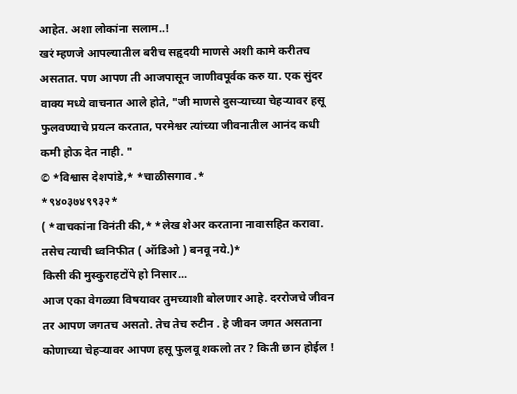आहेत. अशा लोकांना सलाम..!
खरं म्हणजे आपल्यातील बरीच सहृदयी माणसे अशी कामे करीतच असतात. पण आपण ती आजपासून जाणीवपूर्वक करु या. एक सुंदर वाक्य मध्ये वाचनात आले होते, "जी माणसे दुसऱ्याच्या चेहऱ्यावर हसू फुलवण्याचे प्रयत्न करतात, परमेश्वर त्यांच्या जीवनातील आनंद कधी कमी होऊ देत नाही. "
© *विश्वास देशपांडे,* *चाळीसगाव .*
*९४०३७४९९३२*
( *वाचकांना विनंती की,* *लेख शेअर करताना नावासहित करावा. तसेच त्याची ध्वनिफीत ( ऑडिओ ) बनवू नये.)*
किसी की मुस्कुराहटोंपे हो निसार...
आज एका वेगळ्या विषयावर तुमच्याशी बोलणार आहे. दररोजचे जीवन तर आपण जगतच असतो. तेच तेच रुटीन . हे जीवन जगत असताना कोणाच्या चेहऱ्यावर आपण हसू फुलवू शकलो तर ? किती छान होईल !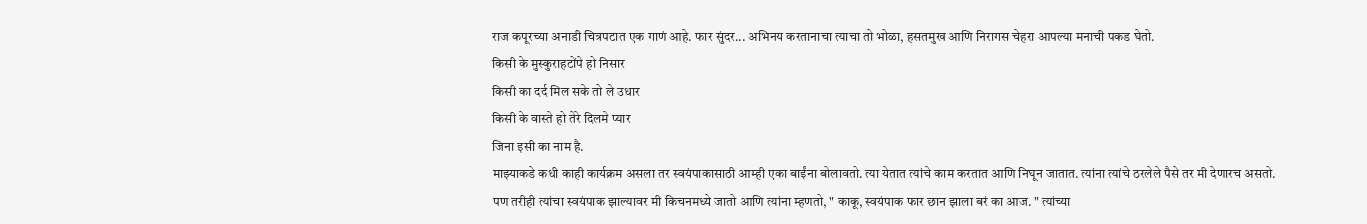राज कपूरच्या अनाडी चित्रपटात एक गाणं आहे. फार सुंदर... अभिनय करतानाचा त्याचा तो भोळा, हसतमुख आणि निरागस चेहरा आपल्या मनाची पकड घेतो.
किसी के मुस्कुराहटोंपे हो निसार
किसी का दर्द मिल सके तो ले उधार
किसी के वास्ते हो तेरे दिलमे प्यार
जिना इसी का नाम है.
माझ्याकडे कधी काही कार्यक्रम असला तर स्वयंपाकासाठी आम्ही एका बाईंना बोलावतो. त्या येतात त्यांचे काम करतात आणि निघून जातात. त्यांना त्यांचे ठरलेले पैसे तर मी देणारच असतो. पण तरीही त्यांचा स्वयंपाक झाल्यावर मी किचनमध्ये जातो आणि त्यांना म्हणतो, " काकू, स्वयंपाक फार छान झाला बरं का आज. " त्यांच्या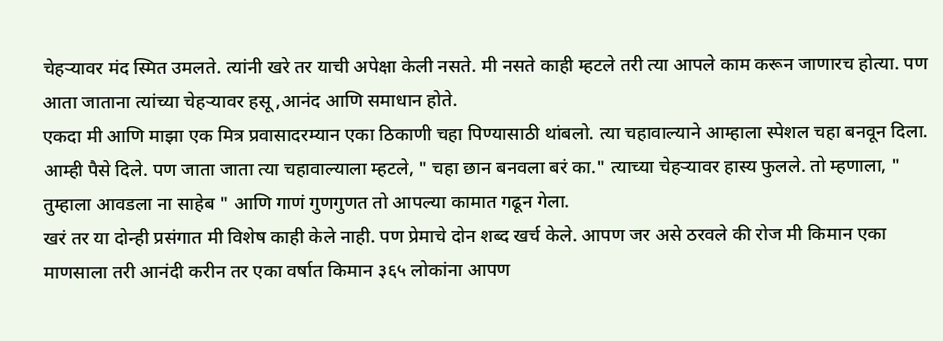चेहऱ्यावर मंद स्मित उमलते. त्यांनी खरे तर याची अपेक्षा केली नसते. मी नसते काही म्हटले तरी त्या आपले काम करून जाणारच होत्या. पण आता जाताना त्यांच्या चेहऱ्यावर हसू ,आनंद आणि समाधान होते.
एकदा मी आणि माझा एक मित्र प्रवासादरम्यान एका ठिकाणी चहा पिण्यासाठी थांबलो. त्या चहावाल्याने आम्हाला स्पेशल चहा बनवून दिला. आम्ही पैसे दिले. पण जाता जाता त्या चहावाल्याला म्हटले, " चहा छान बनवला बरं का." त्याच्या चेहऱ्यावर हास्य फुलले. तो म्हणाला, " तुम्हाला आवडला ना साहेब " आणि गाणं गुणगुणत तो आपल्या कामात गढून गेला.
खरं तर या दोन्ही प्रसंगात मी विशेष काही केले नाही. पण प्रेमाचे दोन शब्द खर्च केले. आपण जर असे ठरवले की रोज मी किमान एका माणसाला तरी आनंदी करीन तर एका वर्षात किमान ३६५ लोकांना आपण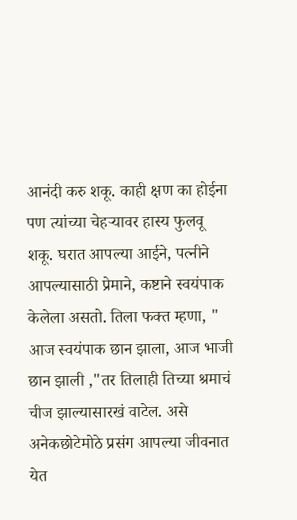आनंदी करु शकू. काही क्षण का होईना पण त्यांच्या चेहऱ्यावर हास्य फुलवू शकू. घरात आपल्या आईने, पत्नीने आपल्यासाठी प्रेमाने, कष्टाने स्वयंपाक केलेला असतो. तिला फक्त म्हणा, " आज स्वयंपाक छान झाला, आज भाजी छान झाली ,"तर तिलाही तिच्या श्रमाचं चीज झाल्यासारखं वाटेल. असे अनेकछोटेमोठे प्रसंग आपल्या जीवनात येत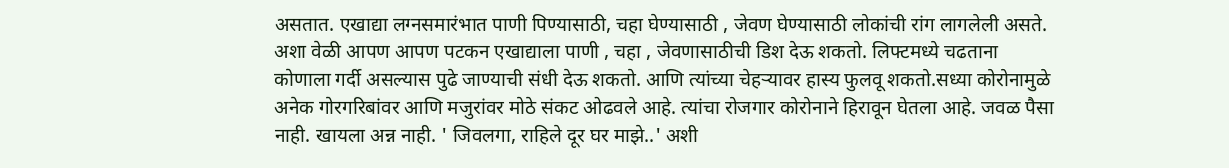असतात. एखाद्या लग्नसमारंभात पाणी पिण्यासाठी, चहा घेण्यासाठी , जेवण घेण्यासाठी लोकांची रांग लागलेली असते. अशा वेळी आपण आपण पटकन एखाद्याला पाणी , चहा , जेवणासाठीची डिश देऊ शकतो. लिफ्टमध्ये चढताना कोणाला गर्दी असल्यास पुढे जाण्याची संधी देऊ शकतो. आणि त्यांच्या चेहऱ्यावर हास्य फुलवू शकतो.सध्या कोरोनामुळे अनेक गोरगरिबांवर आणि मजुरांवर मोठे संकट ओढवले आहे. त्यांचा रोजगार कोरोनाने हिरावून घेतला आहे. जवळ पैसा नाही. खायला अन्न नाही. ' जिवलगा, राहिले दूर घर माझे..' अशी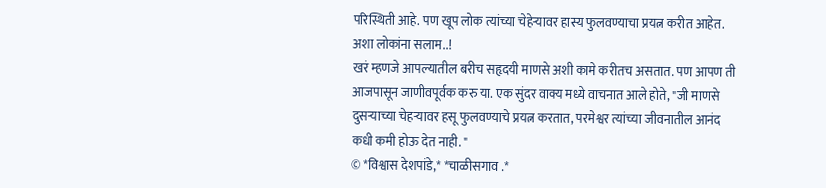परिस्थिती आहे. पण खूप लोक त्यांच्या चेहेऱ्यावर हास्य फुलवण्याचा प्रयत्न करीत आहेत. अशा लोकांना सलाम..!
खरं म्हणजे आपल्यातील बरीच सहृदयी माणसे अशी कामे करीतच असतात. पण आपण ती आजपासून जाणीवपूर्वक करु या. एक सुंदर वाक्य मध्ये वाचनात आले होते, "जी माणसे दुसऱ्याच्या चेहऱ्यावर हसू फुलवण्याचे प्रयत्न करतात, परमेश्वर त्यांच्या जीवनातील आनंद कधी कमी होऊ देत नाही. "
© *विश्वास देशपांडे,* *चाळीसगाव .*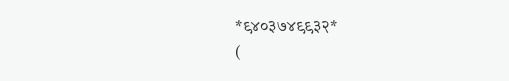*९४०३७४९९३२*
(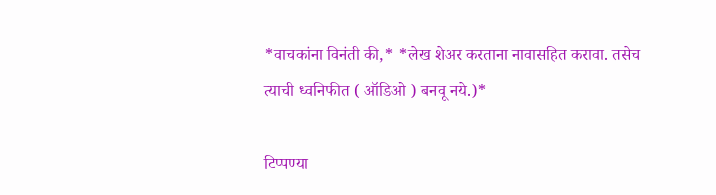*वाचकांना विनंती की,* *लेख शेअर करताना नावासहित करावा. तसेच त्याची ध्वनिफीत ( ऑडिओ ) बनवू नये.)*

टिप्पण्या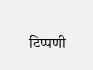टिप्पणी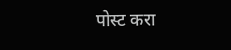पोस्ट करा